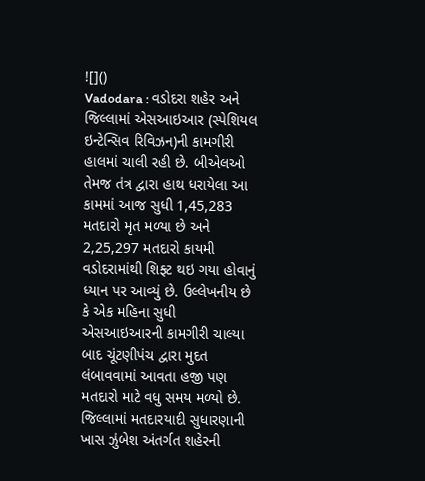![]()
Vadodara : વડોદરા શહેર અને જિલ્લામાં એસઆઇઆર (સ્પેશિયલ ઇન્ટેન્સિવ રિવિઝન)ની કામગીરી હાલમાં ચાલી રહી છે. બીએલઓ તેમજ તંત્ર દ્વારા હાથ ધરાયેલા આ કામમાં આજ સુધી 1,45,283 મતદારો મૃત મળ્યા છે અને 2,25,297 મતદારો કાયમી વડોદરામાંથી શિફ્ટ થઇ ગયા હોવાનું ધ્યાન પર આવ્યું છે. ઉલ્લેખનીય છે કે એક મહિના સુધી એસઆઇઆરની કામગીરી ચાલ્યા બાદ ચૂંટણીપંચ દ્વારા મુદત લંબાવવામાં આવતા હજી પણ મતદારો માટે વધુ સમય મળ્યો છે.
જિલ્લામાં મતદારયાદી સુધારણાની ખાસ ઝુંબેશ અંતર્ગત શહેરની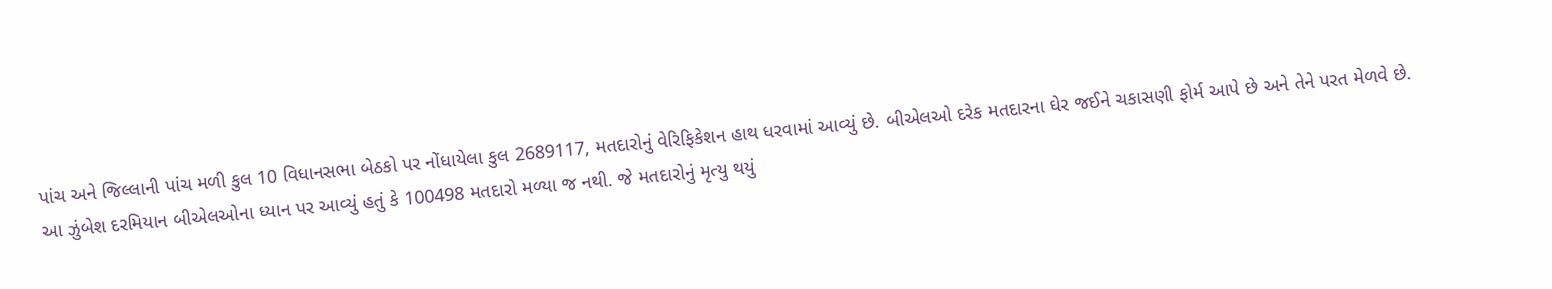પાંચ અને જિલ્લાની પાંચ મળી કુલ 10 વિધાનસભા બેઠકો પર નોંધાયેલા કુલ 2689117, મતદારોનું વેરિફિકેશન હાથ ધરવામાં આવ્યું છે. બીએલઓ દરેક મતદારના ઘેર જઈને ચકાસણી ફોર્મ આપે છે અને તેને પરત મેળવે છે.
આ ઝુંબેશ દરમિયાન બીએલઓના ધ્યાન પર આવ્યું હતું કે 100498 મતદારો મળ્યા જ નથી. જે મતદારોનું મૃત્યુ થયું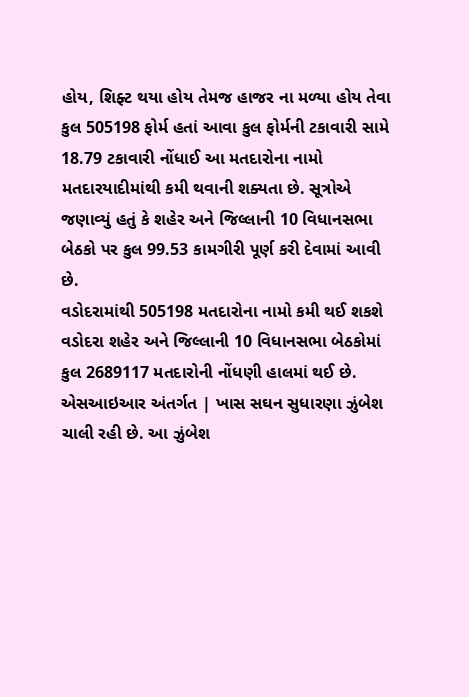હોય, શિફ્ટ થયા હોય તેમજ હાજર ના મળ્યા હોય તેવા કુલ 505198 ફોર્મ હતાં આવા કુલ ફોર્મની ટકાવારી સામે 18.79 ટકાવારી નોંધાઈ આ મતદારોના નામો મતદારયાદીમાંથી કમી થવાની શક્યતા છે. સૂત્રોએ જણાવ્યું હતું કે શહેર અને જિલ્લાની 10 વિધાનસભા બેઠકો પર કુલ 99.53 કામગીરી પૂર્ણ કરી દેવામાં આવી છે.
વડોદરામાંથી 505198 મતદારોના નામો કમી થઈ શકશે
વડોદરા શહેર અને જિલ્લાની 10 વિધાનસભા બેઠકોમાં કુલ 2689117 મતદારોની નોંધણી હાલમાં થઈ છે. એસઆઇઆર અંતર્ગત | ખાસ સઘન સુધારણા ઝુંબેશ ચાલી રહી છે. આ ઝુંબેશ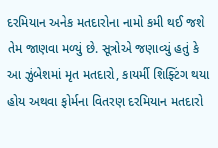દરમિયાન અનેક મતદારોના નામો કમી થઈ જશે તેમ જાણવા મળ્યું છે. સૂત્રોએ જણાવ્યું હતું કે આ ઝુંબેશમાં મૃત મતદારો, કાયર્મી શિફ્ટિંગ થયા હોય અથવા ફોર્મના વિતરણ દરમિયાન મતદારો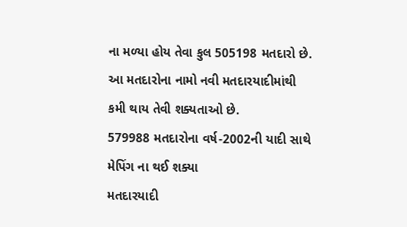ના મળ્યા હોય તેવા કુલ 505198 મતદારો છે. આ મતદારોના નામો નવી મતદારયાદીમાંથી કમી થાય તેવી શક્યતાઓ છે.
579988 મતદારોના વર્ષ-2002ની યાદી સાથે મેપિંગ ના થઈ શક્યા
મતદારયાદી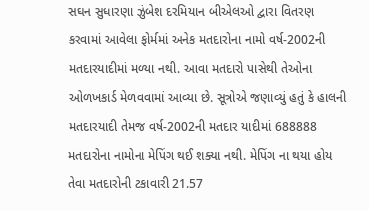સઘન સુધારણા ઝુંબેશ દરમિયાન બીએલઓ દ્વારા વિતરણ કરવામાં આવેલા ફોર્મમાં અનેક મતદારોના નામો વર્ષ-2002ની મતદારયાદીમાં મળ્યા નથી. આવા મતદારો પાસેથી તેઓના ઓળખકાર્ડ મેળવવામાં આવ્યા છે. સૂત્રોએ જણાવ્યું હતું કે હાલની મતદારયાદી તેમજ વર્ષ-2002ની મતદાર યાદીમાં 688888 મતદારોના નામોના મેપિંગ થઈ શક્યા નથી. મેપિંગ ના થયા હોય તેવા મતદારોની ટકાવારી 21.57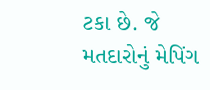ટકા છે. જે મતદારોનું મેપિંગ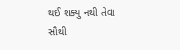થઈ શક્યુ નથી તેવા સૌથી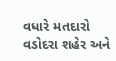વધારે મતદારો વડોદરા શહેર અને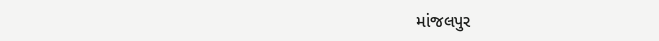માંજલપુર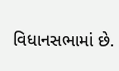વિધાનસભામાં છે.